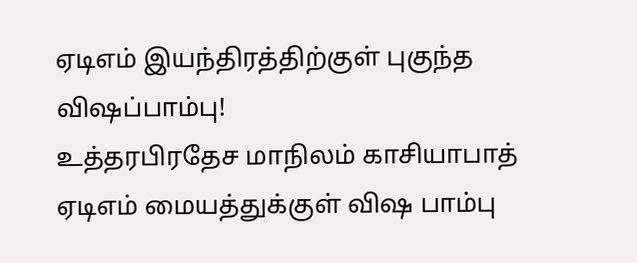ஏடிஎம் இயந்திரத்திற்குள் புகுந்த விஷப்பாம்பு!
உத்தரபிரதேச மாநிலம் காசியாபாத் ஏடிஎம் மையத்துக்குள் விஷ பாம்பு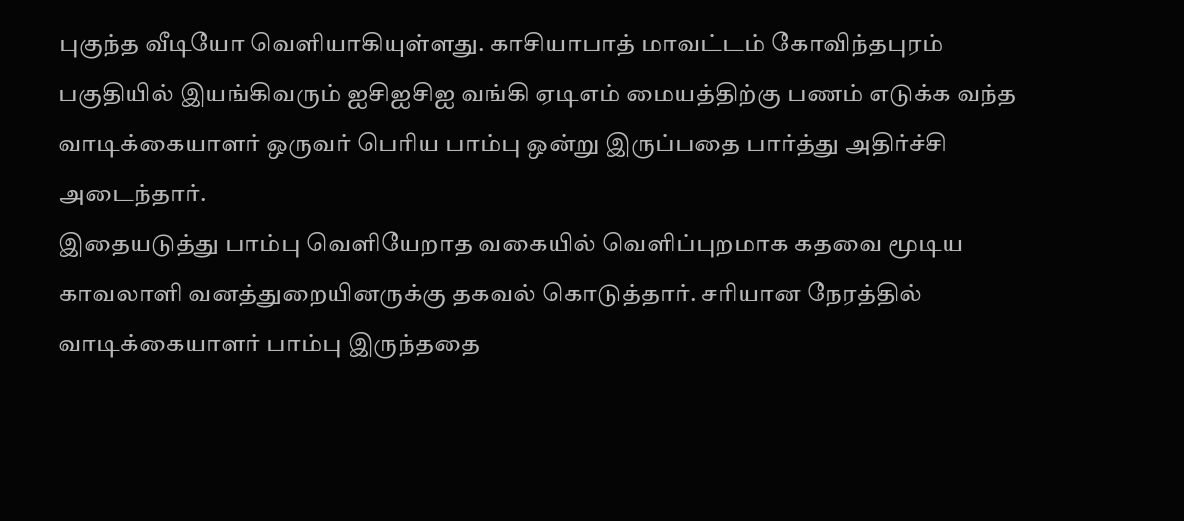புகுந்த வீடியோ வெளியாகியுள்ளது. காசியாபாத் மாவட்டம் கோவிந்தபுரம் பகுதியில் இயங்கிவரும் ஐசிஐசிஐ வங்கி ஏடிஎம் மையத்திற்கு பணம் எடுக்க வந்த வாடிக்கையாளர் ஒருவர் பெரிய பாம்பு ஒன்று இருப்பதை பார்த்து அதிர்ச்சி அடைந்தார்.
இதையடுத்து பாம்பு வெளியேறாத வகையில் வெளிப்புறமாக கதவை மூடிய காவலாளி வனத்துறையினருக்கு தகவல் கொடுத்தார். சரியான நேரத்தில் வாடிக்கையாளர் பாம்பு இருந்ததை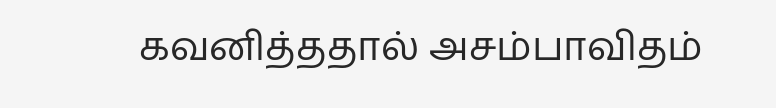கவனித்ததால் அசம்பாவிதம்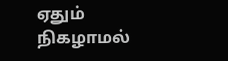ஏதும் நிகழாமல்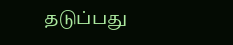தடுப்பது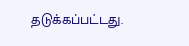தடுக்கப்பட்டது.